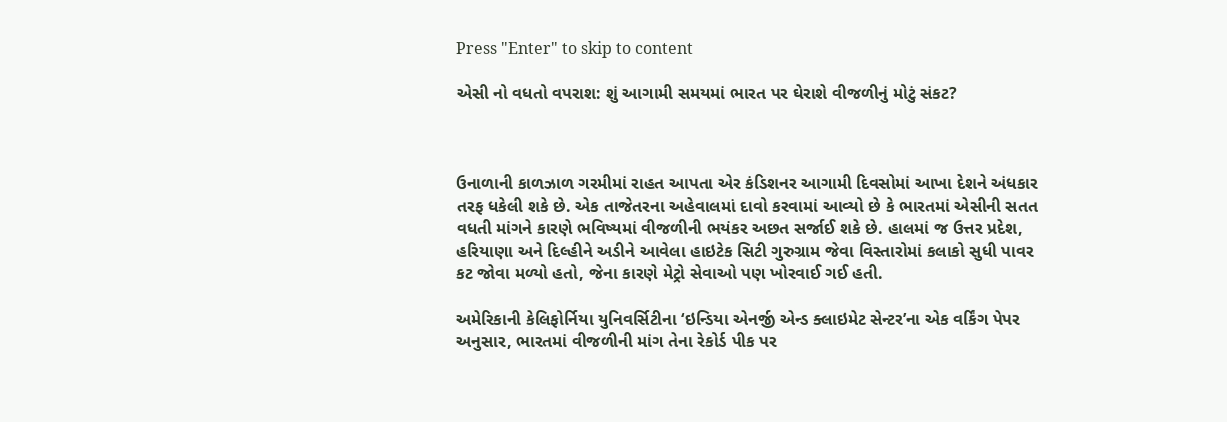Press "Enter" to skip to content

એસી નો વધતો વપરાશ: શું આગામી સમયમાં ભારત પર ઘેરાશે વીજળીનું મોટું સંકટ?



ઉનાળાની કાળઝાળ ગરમીમાં રાહત આપતા એર કંડિશનર આગામી દિવસોમાં આખા દેશને અંધકાર તરફ ધકેલી શકે છે. એક તાજેતરના અહેવાલમાં દાવો કરવામાં આવ્યો છે કે ભારતમાં એસીની સતત વધતી માંગને કારણે ભવિષ્યમાં વીજળીની ભયંકર અછત સર્જાઈ શકે છે. હાલમાં જ ઉત્તર પ્રદેશ, હરિયાણા અને દિલ્હીને અડીને આવેલા હાઇટેક સિટી ગુરુગ્રામ જેવા વિસ્તારોમાં કલાકો સુધી પાવર કટ જોવા મળ્યો હતો, જેના કારણે મેટ્રો સેવાઓ પણ ખોરવાઈ ગઈ હતી.

અમેરિકાની કેલિફોર્નિયા યુનિવર્સિટીના ‘ઇન્ડિયા એનર્જી એન્ડ ક્લાઇમેટ સેન્ટર’ના એક વર્કિંગ પેપર અનુસાર, ભારતમાં વીજળીની માંગ તેના રેકોર્ડ પીક પર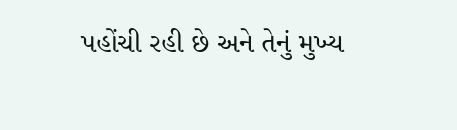પહોંચી રહી છે અને તેનું મુખ્ય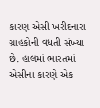કારણ એસી ખરીદનારા ગ્રાહકોની વધતી સંખ્યા છે. હાલમાં ભારતમાં એસીના કારણે એક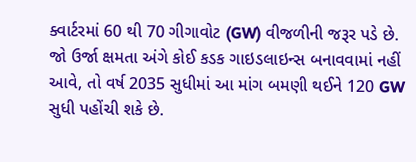ક્વાર્ટરમાં 60 થી 70 ગીગાવોટ (GW) વીજળીની જરૂર પડે છે. જો ઉર્જા ક્ષમતા અંગે કોઈ કડક ગાઇડલાઇન્સ બનાવવામાં નહીં આવે, તો વર્ષ 2035 સુધીમાં આ માંગ બમણી થઈને 120 GW સુધી પહોંચી શકે છે.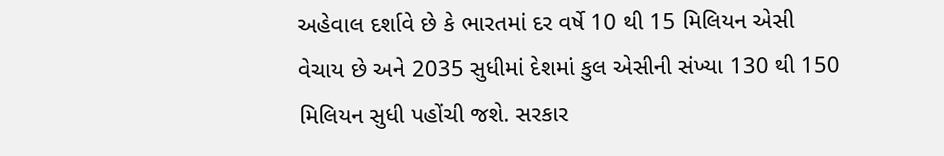અહેવાલ દર્શાવે છે કે ભારતમાં દર વર્ષે 10 થી 15 મિલિયન એસી વેચાય છે અને 2035 સુધીમાં દેશમાં કુલ એસીની સંખ્યા 130 થી 150 મિલિયન સુધી પહોંચી જશે. સરકાર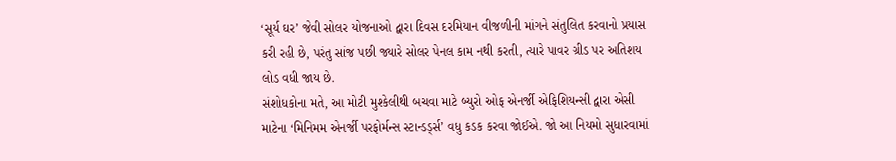‘સૂર્ય ઘર’ જેવી સોલર યોજનાઓ દ્વારા દિવસ દરમિયાન વીજળીની માંગને સંતુલિત કરવાનો પ્રયાસ કરી રહી છે, પરંતુ સાંજ પછી જ્યારે સોલર પેનલ કામ નથી કરતી, ત્યારે પાવર ગ્રીડ પર અતિશય લોડ વધી જાય છે.
સંશોધકોના મતે, આ મોટી મુશ્કેલીથી બચવા માટે બ્યુરો ઓફ એનર્જી એફિશિયન્સી દ્વારા એસી માટેના ‘મિનિમમ એનર્જી પરફોર્મન્સ સ્ટાન્ડર્ડ્સ’ વધુ કડક કરવા જોઈએ. જો આ નિયમો સુધારવામાં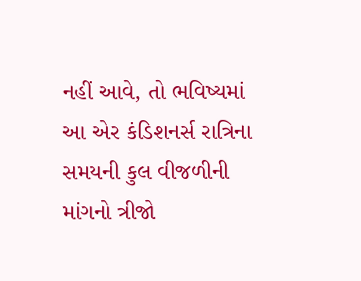નહીં આવે, તો ભવિષ્યમાં આ એર કંડિશનર્સ રાત્રિના સમયની કુલ વીજળીની માંગનો ત્રીજો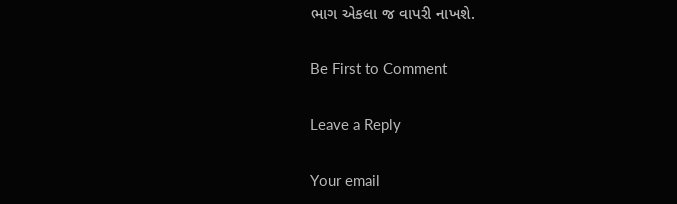ભાગ એકલા જ વાપરી નાખશે.

Be First to Comment

Leave a Reply

Your email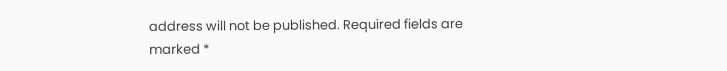address will not be published. Required fields are marked *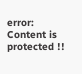error: Content is protected !!